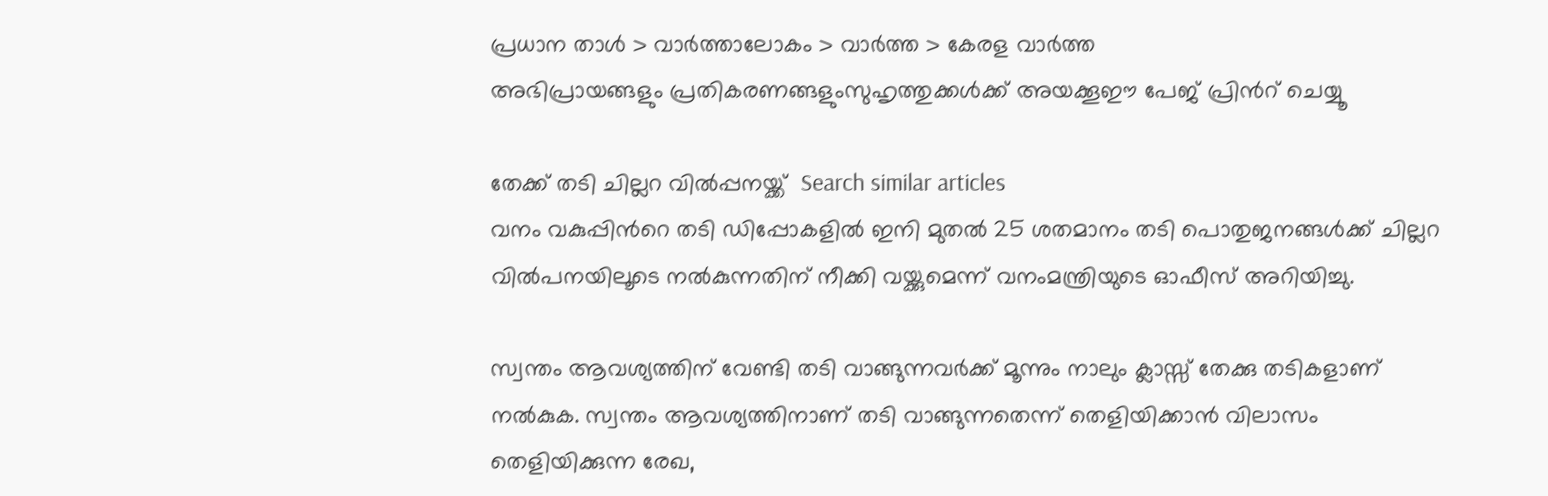പ്രധാന താള്‍ > വാര്‍ത്താലോകം > വാര്‍ത്ത > കേരള വാര്‍ത്ത
അഭിപ്രായങ്ങളും പ്രതികരണങ്ങളുംസുഹൃത്തുക്കള്‍ക്ക് അയക്കൂഈ പേജ് പ്രിന്‍റ് ചെയ്യൂ

തേക്ക് തടി ചില്ലറ വില്‍പ്പനയ്ക്ക്  Search similar articles
വനം വകുപ്പിന്‍റെ തടി ഡിപ്പോകളില്‍ ഇനി മുതല്‍ 25 ശതമാനം തടി പൊതുജനങ്ങള്‍ക്ക്‌ ചില്ലറ വില്‍പനയിലൂടെ നല്‍കുന്നതിന്‌ നീക്കി വയ്ക്കുമെന്ന്‌ വനംമന്ത്രിയുടെ ഓഫീസ്‌ അറിയിച്ചു.

സ്വന്തം ആവശ്യത്തിന്‌ വേണ്ടി തടി വാങ്ങുന്നവര്‍ക്ക് മൂന്നും നാലും ക്ലാസ്സ്‌ തേക്കു തടികളാണ്‌ നല്‍കുക. സ്വന്തം ആവശ്യത്തിനാണ്‌ തടി വാങ്ങുന്നതെന്ന്‌ തെളിയിക്കാന്‍ വിലാസം തെളിയിക്കുന്ന രേഖ,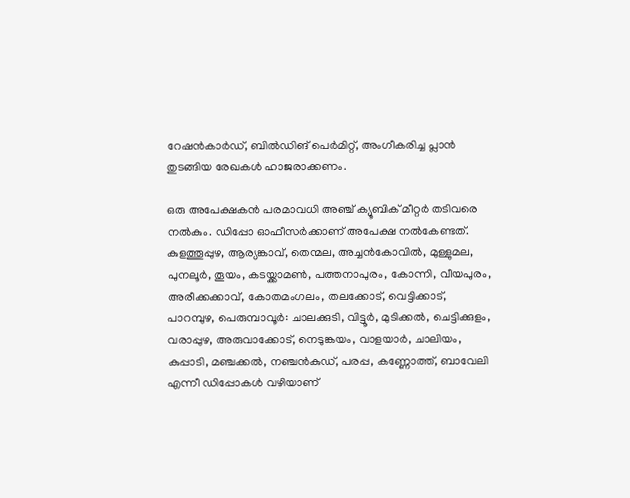റേഷന്‍കാര്‍ഡ്‌, ബില്‍ഡിങ്‌ പെര്‍മിറ്റ്‌, അംഗീകരിച്ച പ്ലാന്‍ തുടങ്ങിയ രേഖകള്‍ ഹാജരാക്കണം.

ഒരു അപേക്ഷകന്‍ പരമാവധി അഞ്ച്‌ ക്യൂബിക്‌ മീറ്റര്‍ തടിവരെ നല്‍കും. ഡിപ്പോ ഓഫീസര്‍ക്കാണ്‌ അപേക്ഷ നല്‍കേണ്ടത്‌. കുളത്തൂപ്പുഴ, ആര്യങ്കാവ്‌, തെന്മല, അച്ചന്‍കോവില്‍, മുള്ളുമല, പുനലൂര്‍, തൂയം, കടയ്ക്കാമണ്‍, പത്തനാപുരം, കോന്നി, വീയപുരം, അരീക്കക്കാവ്‌, കോതമംഗലം, തലക്കോട്‌, വെട്ടിക്കാട്‌, പാറമ്പുഴ, പെരുമ്പാവൂര്‍: ചാലക്കുടി, വിട്ടൂര്‍, മുടിക്കല്‍, ചെട്ടിക്കുളം, വരാപ്പുഴ, അരുവാക്കോട്‌, നെടുങ്കയം, വാളയാര്‍, ചാലിയം, കുപ്പാടി, മഞ്ചക്കല്‍, നഞ്ചന്‍കുഡ്‌, പരപ്പ, കണ്ണോത്ത്‌, ബാവേലി എന്നീ ഡിപ്പോകള്‍ വഴിയാണ്‌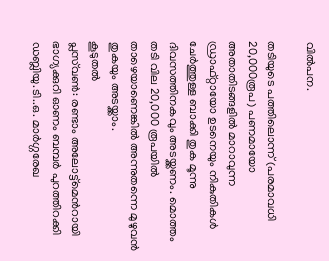വില്‍പന.

തടിയുടെ പത്തിലൊന്ന്‌ (പരമാവധി 20,000രൂപ) പണമായോ അതാതിടങ്ങളില്‍ മാറാവുന്ന ഡ്രാഫ്റ്റായോ ഉടനെയും നികുതികള്‍ ചേര്‍ത്തുള്ള ബാക്കി തുക മൂന്നു ദിവസത്തിനകവും അടയ്ക്കണം. മൊത്തം തടി വില 20,000 രൂപയില്‍ താഴെയാണെങ്കില്‍ അന്നുതന്നെ മുഴുവന്‍ തുകയും അടയ്ക്കാം.
കൂടുതല്‍
പ്ലസ്‌വണ്‍: രണ്ടാം അലോട്ട്‌മെന്‍റായി
ഭാഗ്യക്കുറി ഓണം ബമ്പര്‍ പുറത്തിറക്കി
ഡബ്ലിയു.ടി..ഒ. മാര്‍ഗ്ഗരേഖ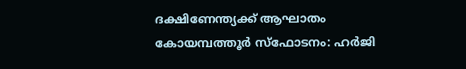ദക്ഷിണേന്ത്യക്ക്‌ ആഘാതം
കോയമ്പത്തൂര്‍ സ്ഫോടനം: ഹര്‍ജി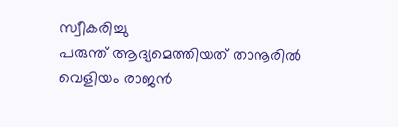സ്വീകരിച്ചു
പരുന്ത് ആദ്യമെത്തിയത് താനൂരില്‍
വെളിയം രാജന്‍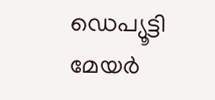ഡെപ്യൂട്ടി മേയര്‍